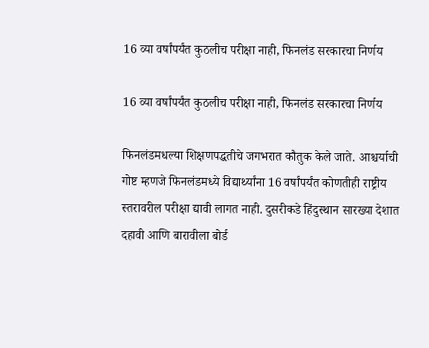16 व्या वर्षांपर्यंत कुठलीच परीक्षा नाही, फिनलंड सरकारचा निर्णय

16 व्या वर्षांपर्यंत कुठलीच परीक्षा नाही, फिनलंड सरकारचा निर्णय

फिनलंडमधल्या शिक्षणपद्धतीचे जगभरात कौतुक केले जाते. आश्चर्याची गोष्ट म्हणजे फिनलंडमध्ये विद्यार्थ्यांना 16 वर्षांपर्यंत कोणतीही राष्ट्रीय स्तरावरील परीक्षा द्यावी लागत नाही. दुसरीकडे हिंदुस्थान सारख्या देशात दहावी आणि बारावीला बोर्ड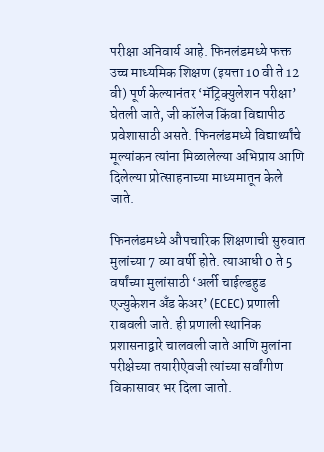परीक्षा अनिवार्य आहे. फिनलंडमध्ये फक्त उच्च माध्यमिक शिक्षण (इयत्ता 10 वी ते 12 वी) पूर्ण केल्यानंतर ‘मॅट्रिक्युलेशन परीक्षा’ घेतली जाते, जी कॉलेज किंवा विद्यापीठ प्रवेशासाठी असते. फिनलंडमध्ये विद्यार्थ्यांचे मूल्यांकन त्यांना मिळालेल्या अभिप्राय आणि दिलेल्या प्रोत्साहनाच्या माध्यमातून केले जाते.

फिनलंडमध्ये औपचारिक शिक्षणाची सुरुवात मुलांच्या 7 व्या वर्षी होते. त्याआधी 0 ते 5 वर्षांच्या मुलांसाठी ‘अर्ली चाईल्डहुड एज्युकेशन अँड केअर’ (ECEC) प्रणाली राबवली जाते. ही प्रणाली स्थानिक प्रशासनाद्वारे चालवली जाते आणि मुलांना परीक्षेच्या तयारीऐवजी त्यांच्या सर्वांगीण विकासावर भर दिला जातो.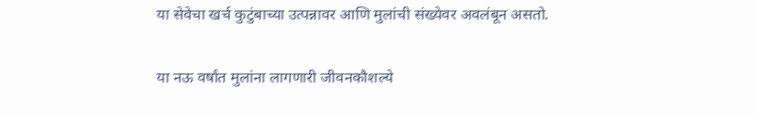या सेवेचा खर्च कुटुंबाच्या उत्पन्नावर आणि मुलांची संख्येवर अवलंबून असतो.

या नऊ वर्षांत मुलांना लागणारी जीवनकौशल्ये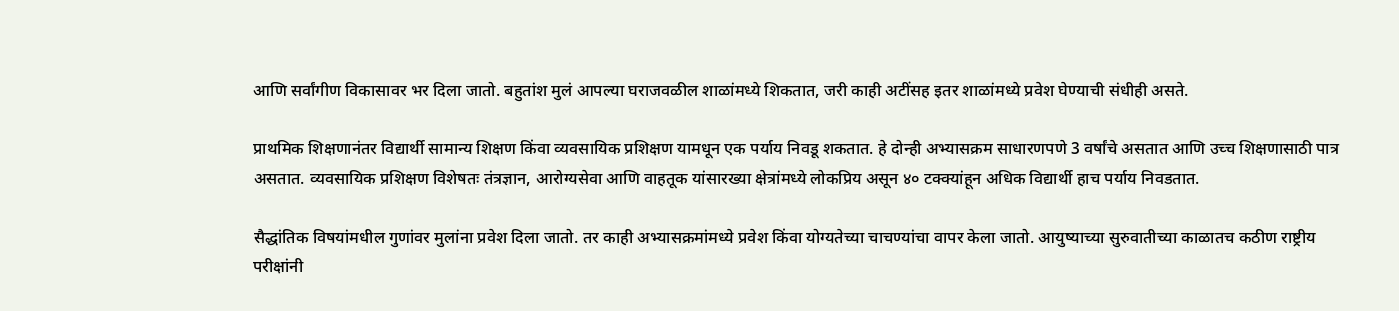आणि सर्वांगीण विकासावर भर दिला जातो. बहुतांश मुलं आपल्या घराजवळील शाळांमध्ये शिकतात, जरी काही अटींसह इतर शाळांमध्ये प्रवेश घेण्याची संधीही असते.

प्राथमिक शिक्षणानंतर विद्यार्थी सामान्य शिक्षण किंवा व्यवसायिक प्रशिक्षण यामधून एक पर्याय निवडू शकतात. हे दोन्ही अभ्यासक्रम साधारणपणे 3 वर्षांचे असतात आणि उच्च शिक्षणासाठी पात्र असतात. व्यवसायिक प्रशिक्षण विशेषतः तंत्रज्ञान, आरोग्यसेवा आणि वाहतूक यांसारख्या क्षेत्रांमध्ये लोकप्रिय असून ४० टक्क्यांहून अधिक विद्यार्थी हाच पर्याय निवडतात.

सैद्धांतिक विषयांमधील गुणांवर मुलांना प्रवेश दिला जातो. तर काही अभ्यासक्रमांमध्ये प्रवेश किंवा योग्यतेच्या चाचण्यांचा वापर केला जातो. आयुष्याच्या सुरुवातीच्या काळातच कठीण राष्ट्रीय परीक्षांनी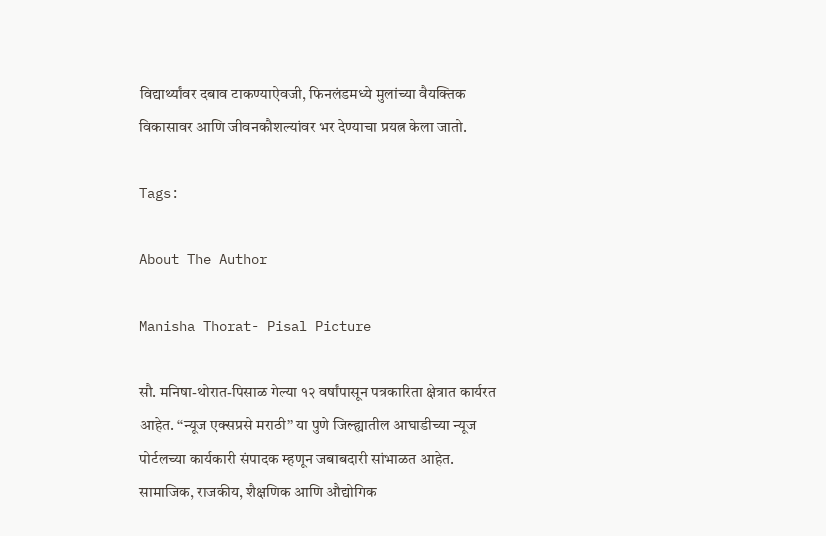विद्यार्थ्यांवर दबाव टाकण्याऐवजी, फिनलंडमध्ये मुलांच्या वैयक्तिक विकासावर आणि जीवनकौशल्यांवर भर देण्याचा प्रयत्न केला जातो.

Tags:

About The Author

Manisha Thorat- Pisal Picture

सौ. मनिषा-थोरात-पिसाळ गेल्या १२ वर्षांपासून पत्रकारिता क्षेत्रात कार्यरत आहेत. ‘‘न्यूज एक्सप्रसे मराठी’’ या पुणे जिल्ह्यातील आघाडीच्या न्यूज पोर्टलच्या कार्यकारी संपादक म्हणून जबाबदारी सांभाळत आहेत. सामाजिक, राजकीय, शैक्षणिक आणि औद्योगिक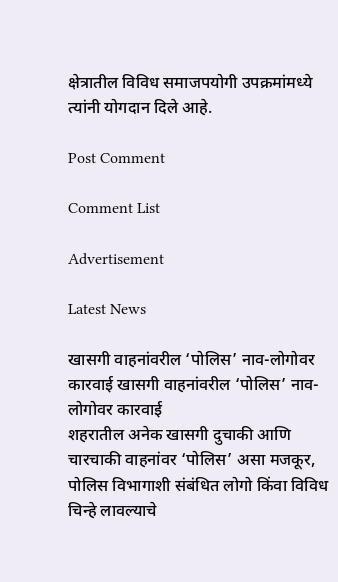क्षेत्रातील विविध समाजपयोगी उपक्रमांमध्ये त्यांनी योगदान दिले आहे.

Post Comment

Comment List

Advertisement

Latest News

खासगी वाहनांवरील ‘पोलिस’ नाव-लोगोवर कारवाई खासगी वाहनांवरील ‘पोलिस’ नाव-लोगोवर कारवाई
शहरातील अनेक खासगी दुचाकी आणि चारचाकी वाहनांवर ‘पोलिस’ असा मजकूर, पोलिस विभागाशी संबंधित लोगो किंवा विविध चिन्हे लावल्याचे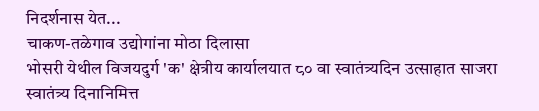निदर्शनास येत...
चाकण-तळेगाव उद्योगांना मोठा दिलासा
भोसरी येथील विजयदुर्ग 'क' क्षेत्रीय कार्यालयात ८० वा स्वातंत्र्यदिन उत्साहात साजरा
स्वातंत्र्य दिनानिमित्त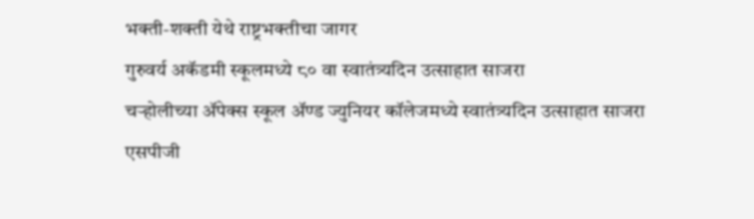भक्ती-शक्ती येथे राष्ट्रभक्तीचा जागर
गुरुवर्य अकॅडमी स्कूलमध्ये ८० वा स्वातंत्र्यदिन उत्साहात साजरा
चऱ्होलीच्या अ‍ॅपेक्स स्कूल अ‍ॅण्ड ज्युनियर कॉलेजमध्ये स्वातंत्र्यदिन उत्साहात साजरा
एसपीजी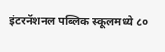इंटरनॅशनल पब्लिक स्कूलमध्ये ८०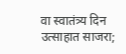वा स्वातंत्र्य दिन उत्साहात साजरा;